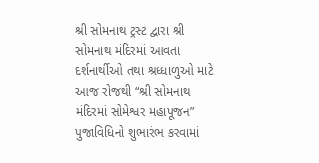શ્રી સોમનાથ ટ્રસ્ટ દ્વારા શ્રી સોમનાથ મંદિરમાં આવતા દર્શનાર્થીઓ તથા શ્રધ્ધાળુઓ માટે આજ રોજથી “શ્રી સોમનાથ મંદિરમાં સોમેશ્વર મહાપૂજન” પુજાવિધિનો શુભારંભ કરવામાં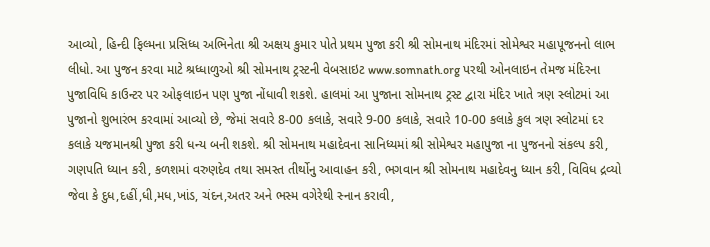આવ્યો, હિન્દી ફિલ્મના પ્રસિધ્ધ અભિનેતા શ્રી અક્ષય કુમાર પોતે પ્રથમ પુજા કરી શ્રી સોમનાથ મંદિરમાં સોમેશ્વર મહાપૂજનનો લાભ લીધો. આ પુજન કરવા માટે શ્રધ્ધાળુઓ શ્રી સોમનાથ ટ્રસ્ટની વેબસાઇટ www.somnath.org પરથી ઓનલાઇન તેમજ મંદિરના પુજાવિધિ કાઉન્ટર પર ઓફલાઇન પણ પુજા નોંધાવી શકશે. હાલમાં આ પુજાના સોમનાથ ટ્રસ્ટ દ્વારા મંદિર ખાતે ત્રણ સ્લોટમાં આ પુજાનો શુભારંભ કરવામાં આવ્યો છે, જેમાં સવારે 8-00 કલાકે, સવારે 9-00 કલાકે, સવારે 10-00 કલાકે કુલ ત્રણ સ્લોટમાં દર કલાકે યજમાનશ્રી પુજા કરી ધન્ય બની શકશે. શ્રી સોમનાથ મહાદેવના સાનિધ્યમાં શ્રી સોમેશ્વર મહાપુજા ના પુજનનો સંકલ્પ કરી, ગણપતિ ધ્યાન કરી, કળશમાં વરુણદેવ તથા સમસ્ત તીર્થોનુ આવાહન કરી, ભગવાન શ્રી સોમનાથ મહાદેવનુ ધ્યાન કરી, વિવિધ દ્રવ્યો જેવા કે દુધ,દહીં,ધી,મધ,ખાંડ, ચંદન,અતર અને ભસ્મ વગેરેથી સ્નાન કરાવી,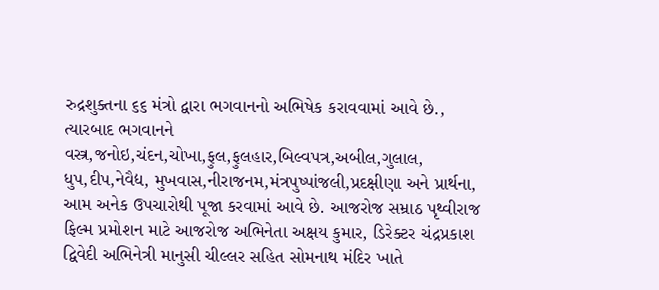રુદ્રશુક્તના ૬૬ મંત્રો દ્વારા ભગવાનનો અભિષેક કરાવવામાં આવે છે., ત્યારબાદ ભગવાનને વસ્ત્ર,જનોઇ,ચંદન,ચોખા,ફુલ,ફુલહાર,બિલ્વપત્ર,અબીલ,ગુલાલ, ધુપ,દીપ,નેવૈદ્ય, મુખવાસ,નીરાજનમ,મંત્રપુષ્પાંજલી,પ્રદક્ષીણા અને પ્રાર્થના, આમ અનેક ઉપચારોથી પૂજા કરવામાં આવે છે. આજરોજ સમ્રાઠ પૃથ્વીરાજ ફિલ્મ પ્રમોશન માટે આજરોજ અભિનેતા અક્ષય કુમાર, ડિરેક્ટર ચંદ્રપ્રકાશ દ્વિવેદી અભિનેત્રી માનુસી ચીલ્લર સહિત સોમનાથ મંદિર ખાતે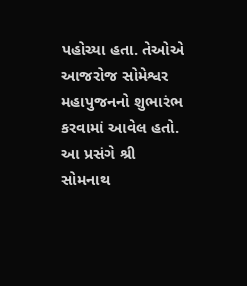પહોચ્યા હતા. તેઓએ આજરોજ સોમેશ્વર મહાપુજનનો શુભારંભ કરવામાં આવેલ હતો. આ પ્રસંગે શ્રી સોમનાથ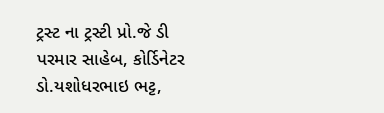ટ્રસ્ટ ના ટ્રસ્ટી પ્રો.જે ડી પરમાર સાહેબ, કોર્ડિનેટર ડો.યશોધરભાઇ ભટ્ટ,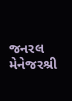જનરલ મેનેજરશ્રી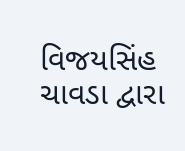વિજયસિંહ ચાવડા દ્વારા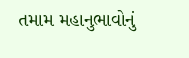તમામ મહાનુભાવોનું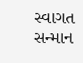સ્વાગત સન્માન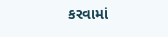કરવામાં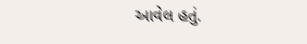આવેલ હતું.